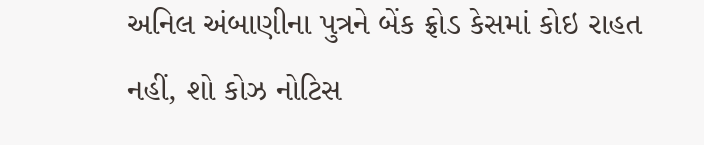અનિલ અંબાણીના પુત્રને બેંક ફ્રોડ કેસમાં કોઇ રાહત નહીં, શો કોઝ નોટિસ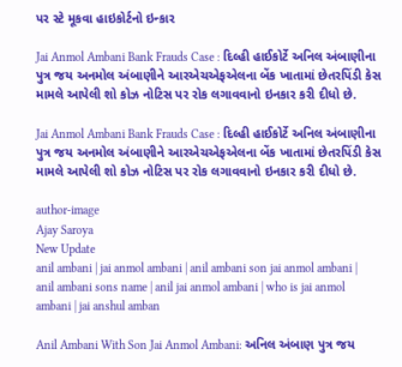પર સ્ટે મૂકવા હાઇકોર્ટનો ઇન્કાર

Jai Anmol Ambani Bank Frauds Case : દિલ્હી હાઈકોર્ટે અનિલ અંબાણીના પુત્ર જય અનમોલ અંબાણીને આરએચએફએલના બેંક ખાતામાં છેતરપિંડી કેસ મામલે આપેલી શો કોઝ નોટિસ પર રોક લગાવવાનો ઇનકાર કરી દીધો છે.

Jai Anmol Ambani Bank Frauds Case : દિલ્હી હાઈકોર્ટે અનિલ અંબાણીના પુત્ર જય અનમોલ અંબાણીને આરએચએફએલના બેંક ખાતામાં છેતરપિંડી કેસ મામલે આપેલી શો કોઝ નોટિસ પર રોક લગાવવાનો ઇનકાર કરી દીધો છે.

author-image
Ajay Saroya
New Update
anil ambani | jai anmol ambani | anil ambani son jai anmol ambani | anil ambani sons name | anil jai anmol ambani | who is jai anmol ambani | jai anshul amban

Anil Ambani With Son Jai Anmol Ambani: અનિલ અંબાણ પુત્ર જય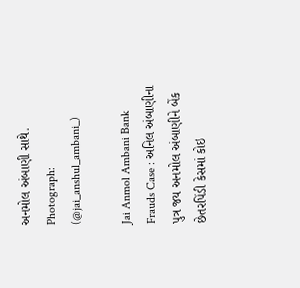અનમોલ અંબાણી સાથે. Photograph: (@jai_anshul_ambani_)

Jai Anmol Ambani Bank Frauds Case : અનિલ અંબાણીના પુત્ર જય અનમોલ અંબાણીને બેંક છેતરપિંડી કેસમાં કોઇ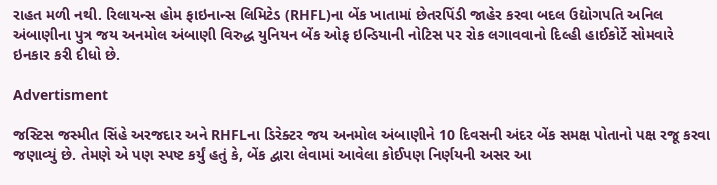રાહત મળી નથી. રિલાયન્સ હોમ ફાઇનાન્સ લિમિટેડ (RHFL)ના બેંક ખાતામાં છેતરપિંડી જાહેર કરવા બદલ ઉદ્યોગપતિ અનિલ અંબાણીના પુત્ર જય અનમોલ અંબાણી વિરુદ્ધ યુનિયન બેંક ઓફ ઇન્ડિયાની નોટિસ પર રોક લગાવવાનો દિલ્હી હાઈકોર્ટે સોમવારે ઇનકાર કરી દીધો છે.

Advertisment

જસ્ટિસ જસ્મીત સિંહે અરજદાર અને RHFLના ડિરેક્ટર જય અનમોલ અંબાણીને 10 દિવસની અંદર બેંક સમક્ષ પોતાનો પક્ષ રજૂ કરવા જણાવ્યું છે. તેમણે એ પણ સ્પષ્ટ કર્યું હતું કે, બેંક દ્વારા લેવામાં આવેલા કોઈપણ નિર્ણયની અસર આ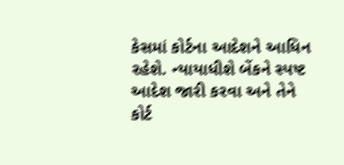કેસમાં કોર્ટના આદેશને આધિન રહેશે. ન્યાયાધીશે બેંકને સ્પષ્ટ આદેશ જારી કરવા અને તેને કોર્ટ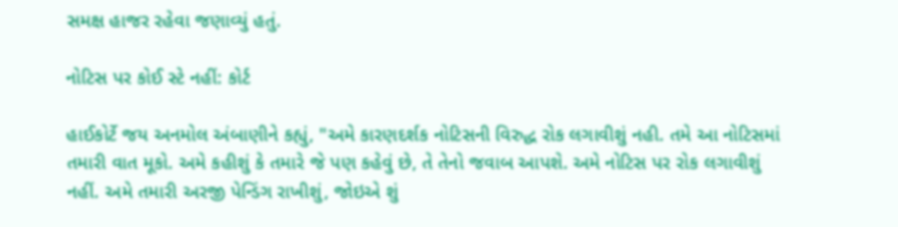સમક્ષ હાજર રહેવા જણાવ્યું હતું.

નોટિસ પર કોઈ સ્ટે નહીં: કોર્ટ

હાઈકોર્ટે જય અનમોલ અંબાણીને કહ્યું, "અમે કારણદર્શક નોટિસની વિરુદ્ધ રોક લગાવીશું નહી. તમે આ નોટિસમાં તમારી વાત મૂકો. અમે કહીશું કે તમારે જે પણ કહેવું છે, તે તેનો જવાબ આપશે. અમે નોટિસ પર રોક લગાવીશું નહીં. અમે તમારી અરજી પેન્ડિંગ રાખીશું, જોઇએ શું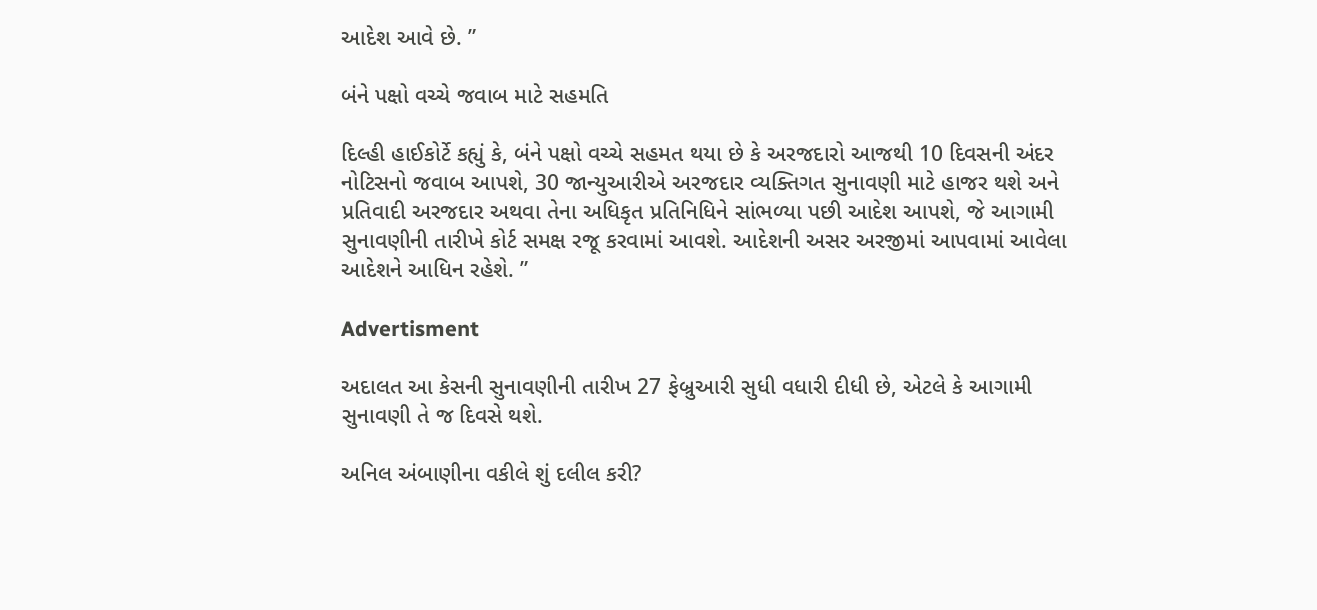આદેશ આવે છે. ”

બંને પક્ષો વચ્ચે જવાબ માટે સહમતિ

દિલ્હી હાઈકોર્ટે કહ્યું કે, બંને પક્ષો વચ્ચે સહમત થયા છે કે અરજદારો આજથી 10 દિવસની અંદર નોટિસનો જવાબ આપશે, 30 જાન્યુઆરીએ અરજદાર વ્યક્તિગત સુનાવણી માટે હાજર થશે અને પ્રતિવાદી અરજદાર અથવા તેના અધિકૃત પ્રતિનિધિને સાંભળ્યા પછી આદેશ આપશે, જે આગામી સુનાવણીની તારીખે કોર્ટ સમક્ષ રજૂ કરવામાં આવશે. આદેશની અસર અરજીમાં આપવામાં આવેલા આદેશને આધિન રહેશે. ”

Advertisment

અદાલત આ કેસની સુનાવણીની તારીખ 27 ફેબ્રુઆરી સુધી વધારી દીધી છે, એટલે કે આગામી સુનાવણી તે જ દિવસે થશે.

અનિલ અંબાણીના વકીલે શું દલીલ કરી?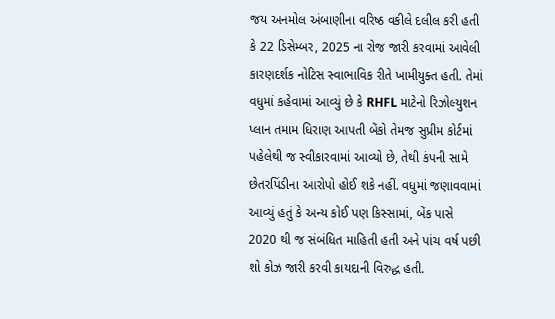જય અનમોલ અંબાણીના વરિષ્ઠ વકીલે દલીલ કરી હતી કે 22 ડિસેમ્બર, 2025 ના રોજ જારી કરવામાં આવેલી કારણદર્શક નોટિસ સ્વાભાવિક રીતે ખામીયુક્ત હતી. તેમાં વધુમાં કહેવામાં આવ્યું છે કે RHFL માટેનો રિઝોલ્યુશન પ્લાન તમામ ધિરાણ આપતી બેંકો તેમજ સુપ્રીમ કોર્ટમાં પહેલેથી જ સ્વીકારવામાં આવ્યો છે, તેથી કંપની સામે છેતરપિંડીના આરોપો હોઈ શકે નહીં. વધુમાં જણાવવામાં આવ્યું હતું કે અન્ય કોઈ પણ કિસ્સામાં, બેંક પાસે 2020 થી જ સંબંધિત માહિતી હતી અને પાંચ વર્ષ પછી શો કોઝ જારી કરવી કાયદાની વિરુદ્ધ હતી.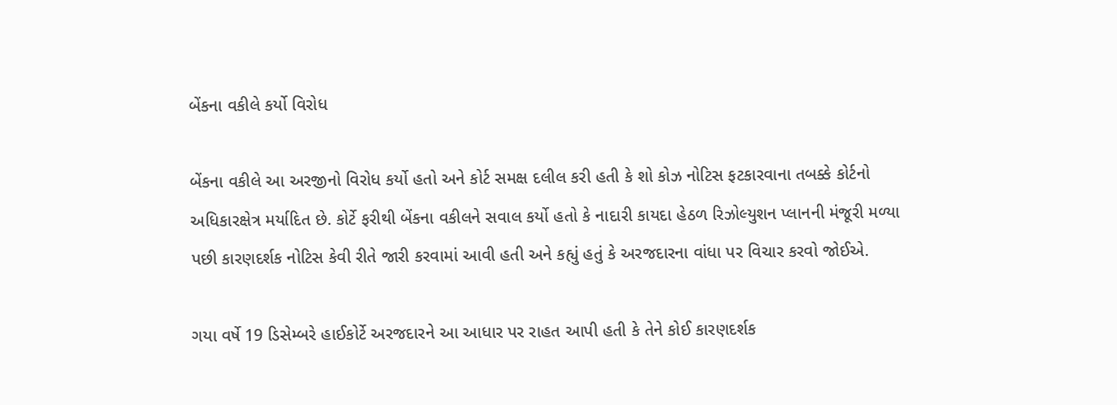બેંકના વકીલે કર્યો વિરોધ

બેંકના વકીલે આ અરજીનો વિરોધ કર્યો હતો અને કોર્ટ સમક્ષ દલીલ કરી હતી કે શો કોઝ નોટિસ ફટકારવાના તબક્કે કોર્ટનો અધિકારક્ષેત્ર મર્યાદિત છે. કોર્ટે ફરીથી બેંકના વકીલને સવાલ કર્યો હતો કે નાદારી કાયદા હેઠળ રિઝોલ્યુશન પ્લાનની મંજૂરી મળ્યા પછી કારણદર્શક નોટિસ કેવી રીતે જારી કરવામાં આવી હતી અને કહ્યું હતું કે અરજદારના વાંધા પર વિચાર કરવો જોઈએ.

ગયા વર્ષે 19 ડિસેમ્બરે હાઈકોર્ટે અરજદારને આ આધાર પર રાહત આપી હતી કે તેને કોઈ કારણદર્શક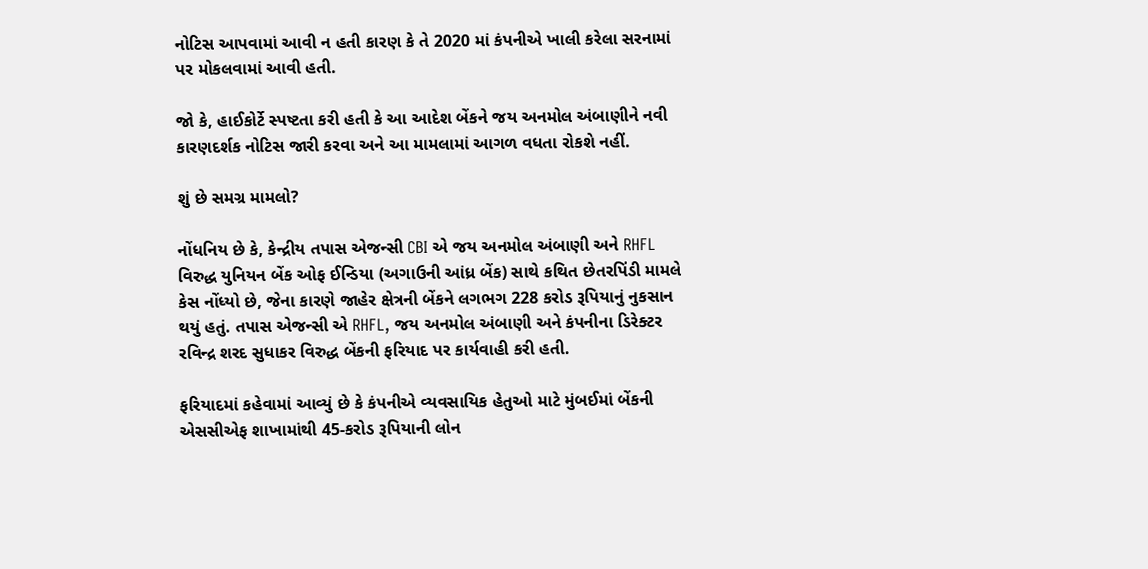નોટિસ આપવામાં આવી ન હતી કારણ કે તે 2020 માં કંપનીએ ખાલી કરેલા સરનામાં પર મોકલવામાં આવી હતી.

જો કે, હાઈકોર્ટે સ્પષ્ટતા કરી હતી કે આ આદેશ બેંકને જય અનમોલ અંબાણીને નવી કારણદર્શક નોટિસ જારી કરવા અને આ મામલામાં આગળ વધતા રોકશે નહીં.

શું છે સમગ્ર મામલો?

નોંધનિય છે કે, કેન્દ્રીય તપાસ એજન્સી CBI એ જય અનમોલ અંબાણી અને RHFL વિરુદ્ધ યુનિયન બેંક ઓફ ઈન્ડિયા (અગાઉની આંધ્ર બેંક) સાથે કથિત છેતરપિંડી મામલે કેસ નોંધ્યો છે, જેના કારણે જાહેર ક્ષેત્રની બેંકને લગભગ 228 કરોડ રૂપિયાનું નુકસાન થયું હતું. તપાસ એજન્સી એ RHFL, જય અનમોલ અંબાણી અને કંપનીના ડિરેક્ટર રવિન્દ્ર શરદ સુધાકર વિરુદ્ધ બેંકની ફરિયાદ પર કાર્યવાહી કરી હતી.

ફરિયાદમાં કહેવામાં આવ્યું છે કે કંપનીએ વ્યવસાયિક હેતુઓ માટે મુંબઈમાં બેંકની એસસીએફ શાખામાંથી 45-કરોડ રૂપિયાની લોન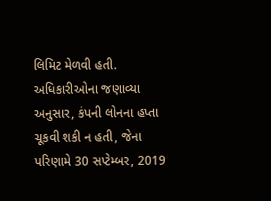લિમિટ મેળવી હતી. અધિકારીઓના જણાવ્યા અનુસાર, કંપની લોનના હપ્તા ચૂકવી શકી ન હતી, જેના પરિણામે 30 સપ્ટેમ્બર, 2019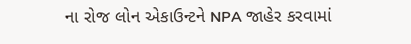ના રોજ લોન એકાઉન્ટને NPA જાહેર કરવામાં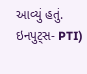આવ્યું હતું. ઇનપુટ્સ- PTI)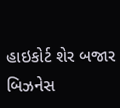હાઇકોર્ટ શેર બજાર બિઝનેસ